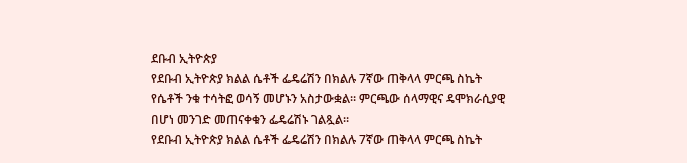ደቡብ ኢትዮጵያ
የደቡብ ኢትዮጵያ ክልል ሴቶች ፌዴሬሽን በክልሉ 7ኛው ጠቅላላ ምርጫ ስኬት የሴቶች ንቁ ተሳትፎ ወሳኝ መሆኑን አስታውቋል። ምርጫው ሰላማዊና ዴሞክራሲያዊ በሆነ መንገድ መጠናቀቁን ፌዴሬሽኑ ገልጿል።
የደቡብ ኢትዮጵያ ክልል ሴቶች ፌዴሬሽን በክልሉ 7ኛው ጠቅላላ ምርጫ ስኬት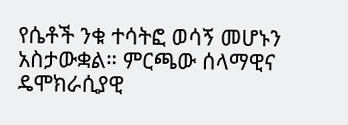የሴቶች ንቁ ተሳትፎ ወሳኝ መሆኑን አስታውቋል። ምርጫው ሰላማዊና ዴሞክራሲያዊ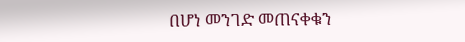በሆነ መንገድ መጠናቀቁን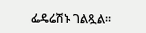ፌዴሬሽኑ ገልጿል።